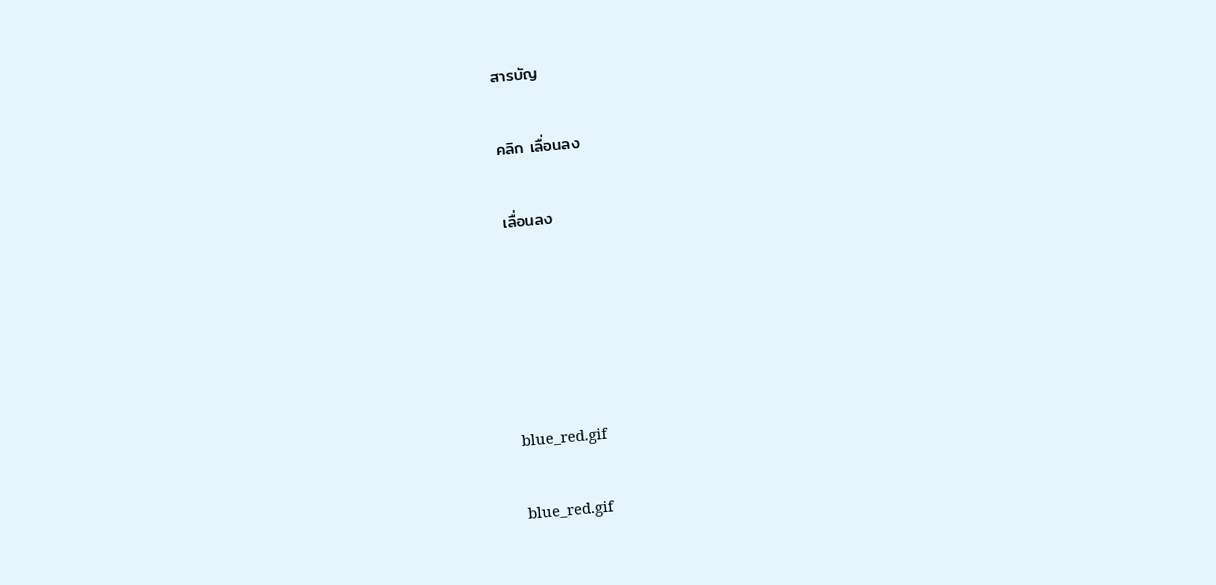สารบัญ

คลิก เลื่อนลง

เลื่อนลง





blue_red.gif

blue_red.gif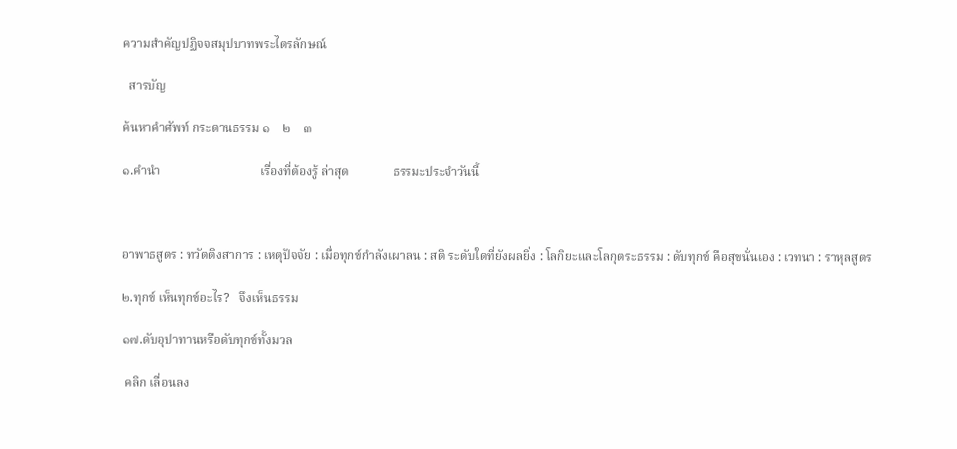ความสำคัญปฏิจจสมุปบาทพระไตรลักษณ์

  สารบัญ

ค้นหาคำศัพท์ กระดานธรรม ๑    ๒    ๓

๑.คํานํา                                เรื่องที่ต้องรู้ ล่าสุด              ธรรมะประจำวันนี้



อาพาธสูตร : ทวัตติงสาการ : เหตุปัจจัย : เมื่อทุกข์กำลังเผาลน : สติ ระดับใดที่ยังผลยิ่ง : โลกิยะและโลกุตระธรรม : ดับทุกข์ คือสุขนั่นเอง : เวทนา : ราหุลสูตร

๒.ทุกข์ เห็นทุกข์อะไร?   จึงเห็นธรรม

๑๗.ดับอุปาทานหรือดับทุกข์ทั้งมวล

 คลิก เลื่อนลง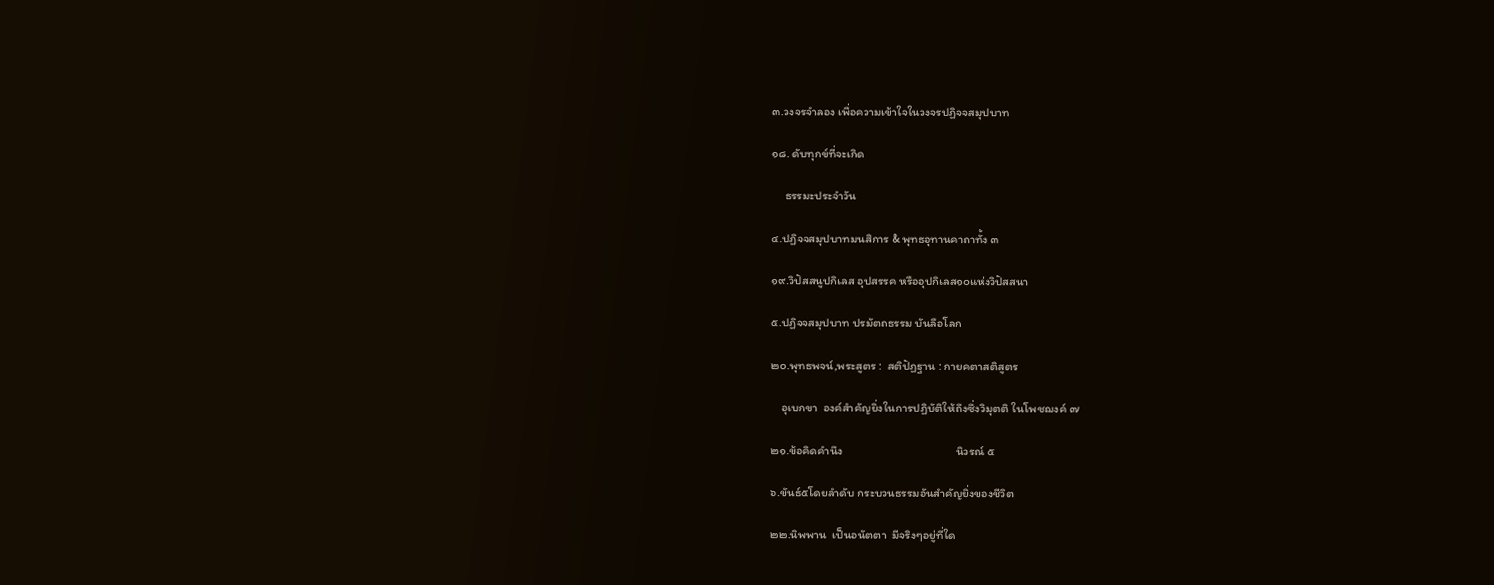๓.วงจรจําลอง เพื่อความเข้าใจในวงจรปฏิจจสมุปบาท

๑๘. ดับทุกข์ที่จะเกิด

     ธรรมะประจำวัน

๔.ปฏิจจสมุปบาทมนสิการ & พุทธอุทานคาถาทั้ง ๓

๑๙.วิปัสสนูปกิเลส อุปสรรค หรืออุปกิเลส๑๐แห่งวิปัสสนา

๕.ปฏิจจสมุปบาท ปรมัตถธรรม บันลือโลก

๒๐.พุทธพจน์,พระสูตร :  สติปัฏฐาน : กายคตาสติสูตร

    อุเบกขา  องค์สำคัญยิ่งในการปฏิบัติให้ถึงซึ่งวิมุตติ ในโพชฌงค์ ๗

๒๑.ข้อคิดคํานึง                                          นิวรณ์ ๕

๖.ขันธ์๕โดยลำดับ กระบวนธรรมอันสําคัญยิ่งของชีวิต

๒๒.นิพพาน  เป็นอนัตตา  มีจริงๆอยู่ที่ใด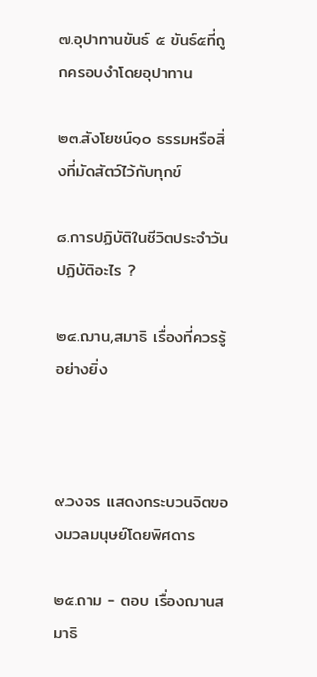๗.อุปาทานขันธ์ ๕ ขันธ์๕ที่ถูกครอบงําโดยอุปาทาน

๒๓.สังโยชน์๑๐ ธรรมหรือสิ่งที่มัดสัตว์ไว้กับทุกข์

๘.การปฏิบัติในชีวิตประจําวัน  ปฏิบัติอะไร ?

๒๔.ฌาน,สมาธิ เรื่องที่ควรรู้อย่างยิ่ง



๙.วงจร แสดงกระบวนจิตของมวลมนุษย์โดยพิศดาร

๒๕.ถาม - ตอบ เรื่องฌานสมาธิ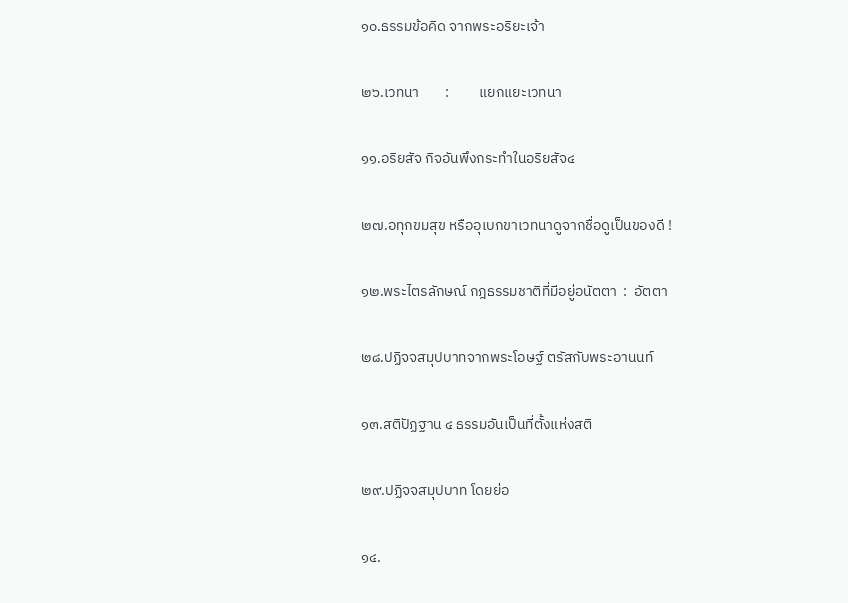๑๐.ธรรมข้อคิด จากพระอริยะเจ้า

๒๖.เวทนา        :         แยกแยะเวทนา

๑๑.อริยสัจ กิจอันพึงกระทําในอริยสัจ๔

๒๗.อทุกขมสุข หรืออุเบกขาเวทนาดูจากชื่อดูเป็นของดี !

๑๒.พระไตรลักษณ์ กฎธรรมชาติที่มีอยู่อนัตตา  :  อัตตา

๒๘.ปฏิจจสมุปบาทจากพระโอษฐ์ ตรัสกับพระอานนท์

๑๓.สติปัฏฐาน ๔ ธรรมอันเป็นที่ตั้งแห่งสติ

๒๙.ปฏิจจสมุปบาท โดยย่อ

๑๔.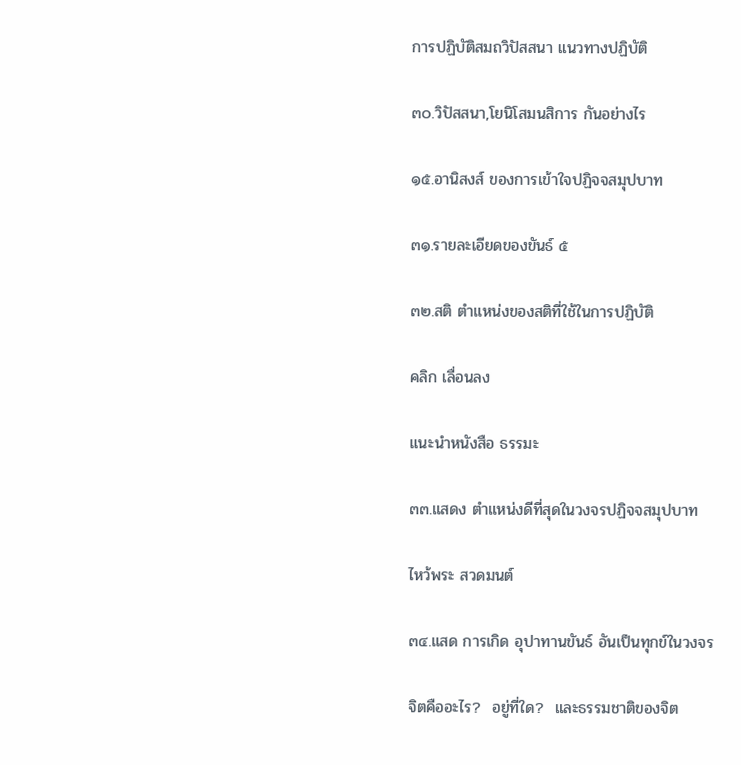การปฏิบัติสมถวิปัสสนา แนวทางปฏิบัติ

๓๐.วิปัสสนา,โยนิโสมนสิการ กันอย่างไร

๑๕.อานิสงส์ ของการเข้าใจปฏิจจสมุปบาท

๓๑.รายละเอียดของขันธ์ ๕

๓๒.สติ ตําแหน่งของสติที่ใช้ในการปฏิบัติ

คลิก เลื่อนลง

แนะนําหนังสือ ธรรมะ

๓๓.แสดง ตําแหน่งดีที่สุดในวงจรปฏิจจสมุปบาท

ไหว้พระ สวดมนต์

๓๔.แสด การเกิด อุปาทานขันธ์ อันเป็นทุกข์ในวงจร

จิตคืออะไร?  อยู่ที่ใด?  และธรรมชาติของจิต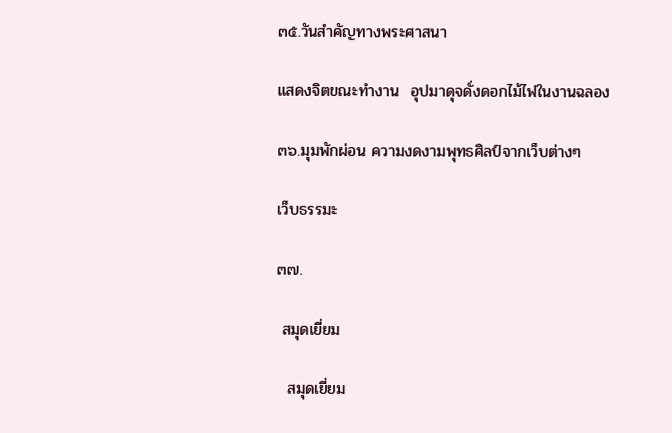๓๕.วันสำคัญทางพระศาสนา

แสดงจิตขณะทำงาน  อุปมาดุจดั่งดอกไม้ไฟในงานฉลอง

๓๖.มุมพักผ่อน ความงดงามพุทธศิลป์จากเว็บต่างๆ

เว็บธรรมะ

๓๗.

 สมุดเยี่ยม

  สมุดเยี่ยม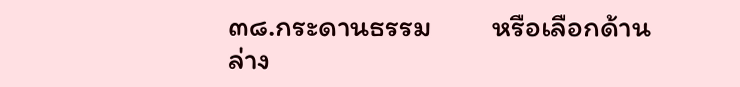๓๘.กระดานธรรม         หรือเลือกด้านล่าง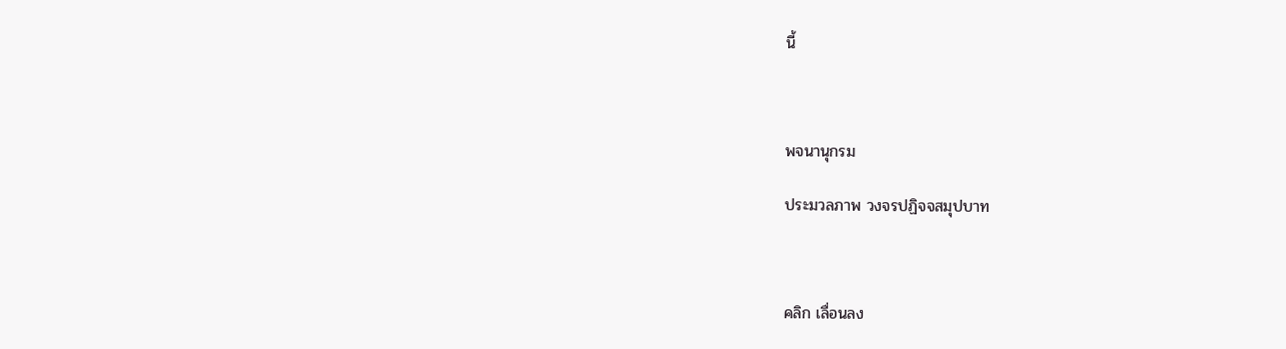นี้



พจนานุกรม

ประมวลภาพ วงจรปฏิจจสมุปบาท



คลิก เลื่อนลง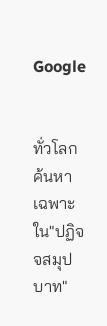Google


ทั่วโลก  ค้นหาเฉพาะใน"ปฏิจจสมุปบาท"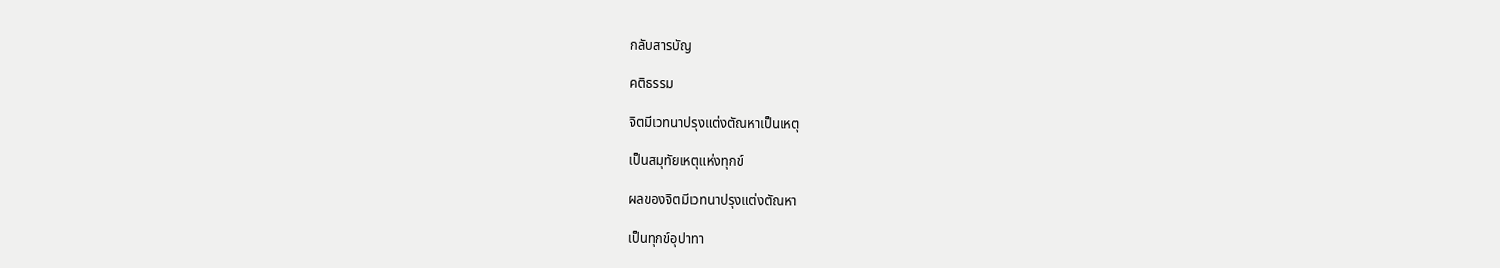กลับสารบัญ

คติธรรม

จิตมีเวทนาปรุงแต่งตัณหาเป็นเหตุ

เป็นสมุทัยเหตุแห่งทุกข์

ผลของจิตมีเวทนาปรุงแต่งตัณหา

เป็นทุกข์อุปาทา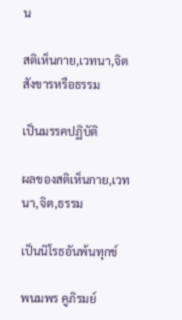น

สติเห็นกาย,เวทนา,จิตสังขารหรือธรรม

เป็นมรรคปฏิบัติ

ผลของสติเห็นกาย,เวทนา,จิต,ธรรม

เป็นนิโรธอันพ้นทุกข์

พนมพร คูภิรมย์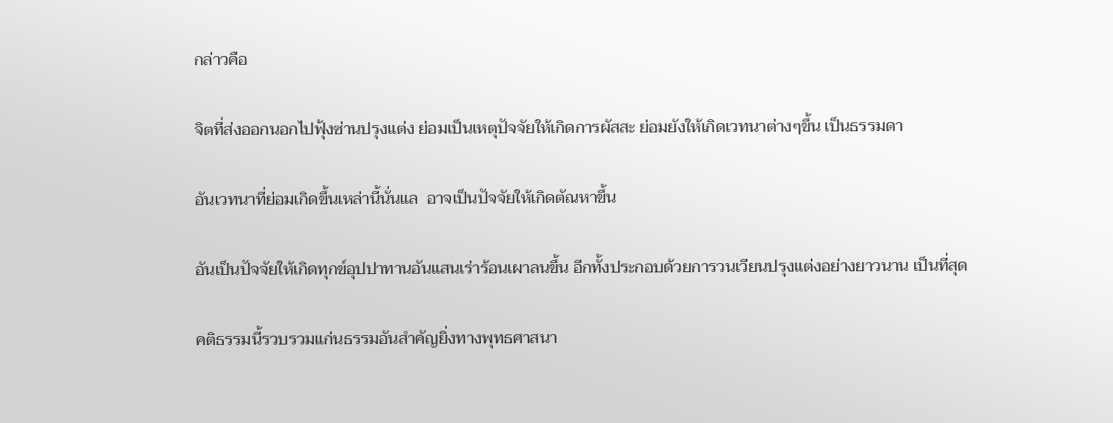กล่าวคือ

จิตที่ส่งออกนอกไปฟุ้งซ่านปรุงแต่ง ย่อมเป็นเหตุปัจจัยให้เกิดการผัสสะ ย่อมยังให้เกิดเวทนาต่างๆขึ้น เป็นธรรมดา

อันเวทนาที่ย่อมเกิดขึ้นเหล่านี้นั่นแล  อาจเป็นปัจจัยให้เกิดตัณหาขึ้น

อันเป็นปัจจัยให้เกิดทุกข์อุปปาทานอันแสนเร่าร้อนเผาลนขึ้น อีกทั้งประกอบด้วยการวนเวียนปรุงแต่งอย่างยาวนาน เป็นที่สุด

คติธรรมนี้รวบรวมแก่นธรรมอันสําคัญยิ่งทางพุทธศาสนา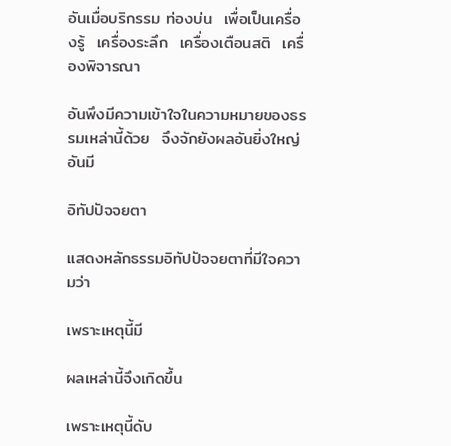อันเมื่อบริกรรม ท่องบ่น  เพื่อเป็นเครื่องรู้  เครื่องระลึก  เครื่องเตือนสติ  เครื่องพิจารณา

อันพึงมีความเข้าใจในความหมายของธรรมเหล่านี้ด้วย  จึงจักยังผลอันยิ่งใหญ่   อันมี

อิทัปปัจจยตา

แสดงหลักธรรมอิทัปปัจจยตาที่มีใจความว่า

เพราะเหตุนี้มี

ผลเหล่านี้จึงเกิดขึ้น

เพราะเหตุนี้ดับ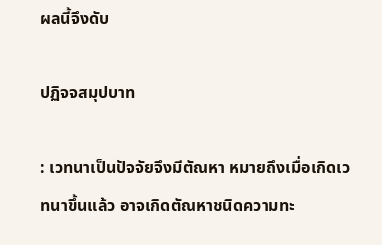ผลนี้จึงดับ

ปฏิจจสมุปบาท

: เวทนาเป็นปัจจัยจึงมีตัณหา หมายถึงเมื่อเกิดเวทนาขึ้นแล้ว อาจเกิดตัณหาชนิดความทะ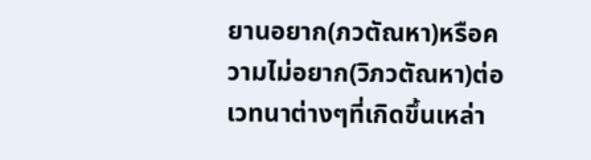ยานอยาก(ภวตัณหา)หรือความไม่อยาก(วิภวตัณหา)ต่อเวทนาต่างๆที่เกิดขึ้นเหล่า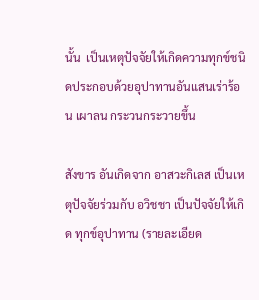นั้น  เป็นเหตุปัจจัยให้เกิดความทุกข์ชนิดประกอบด้วยอุปาทานอันแสนเร่าร้อน เผาลน กระวนกระวายขึ้น

สังขาร อันเกิดจาก อาสวะกิเลส เป็นเหตุปัจจัยร่วมกับ อวิชชา เป็นปัจจัยให้เกิด ทุกข์อุปาทาน (รายละเอียด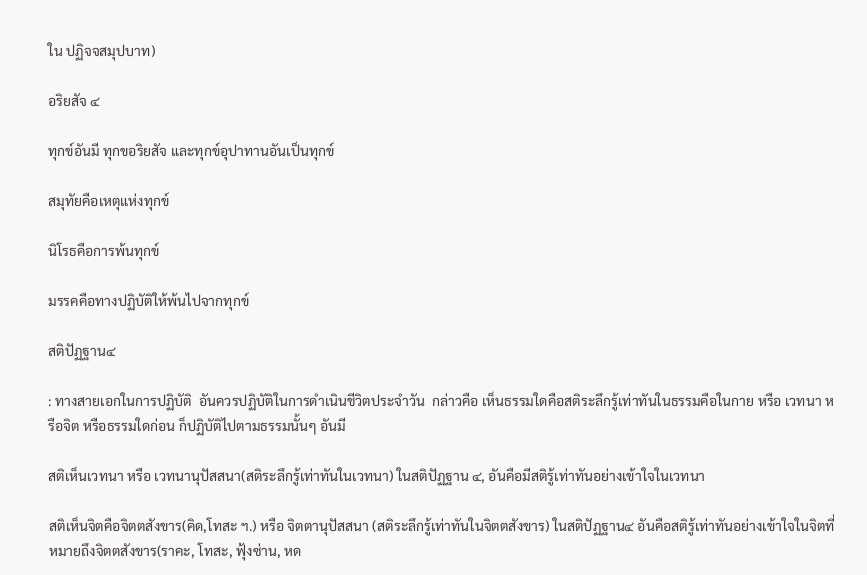ใน ปฏิจจสมุปบาท)

อริยสัจ ๔

ทุกข์อันมี ทุกขอริยสัจ และทุกข์อุปาทานอันเป็นทุกข์

สมุทัยคือเหตุแห่งทุกข์

นิโรธคือการพ้นทุกข์

มรรคคือทางปฏิบัติให้พ้นไปจากทุกข์

สติปัฏฐาน๔

: ทางสายเอกในการปฏิบัติ  อันควรปฏิบัติในการดำเนินชีวิตประจำวัน  กล่าวคือ เห็นธรรมใดคือสติระลึกรู้เท่าทันในธรรมคือในกาย หรือ เวทนา หรือจิต หรือธรรมใดก่อน ก็ปฏิบัติไปตามธรรมนั้นๆ อันมี

สติเห็นเวทนา หรือ เวทนานุปัสสนา(สติระลึกรู้เท่าทันในเวทนา) ในสติปัฏฐาน ๔, อันคือมีสติรู้เท่าทันอย่างเข้าใจในเวทนา

สติเห็นจิตคือจิตตสังขาร(คิด,โทสะ ฯ.) หรือ จิตตานุปัสสนา (สติระลึกรู้เท่าทันในจิตตสังขาร) ในสติปัฏฐาน๔ อันคือสติรู้เท่าทันอย่างเข้าใจในจิตที่หมายถึงจิตตสังขาร(ราคะ, โทสะ, ฟุ้งซ่าน, หด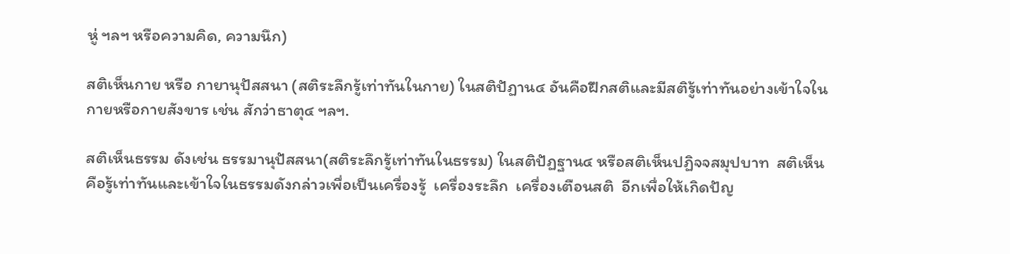หู่ ฯลฯ หรือความคิด, ความนึก)

สติเห็นกาย หรือ กายานุปัสสนา (สติระลึกรู้เท่าทันในกาย) ในสติปัฏาน๔ อันคือฝึกสติและมีสติรู้เท่าทันอย่างเข้าใจใน กายหรือกายสังขาร เช่น สักว่าธาตุ๔ ฯลฯ.

สติเห็นธรรม ดังเช่น ธรรมานุปัสสนา(สติระลึกรู้เท่าทันในธรรม) ในสติปัฏฐาน๔ หรือสติเห็นปฏิจจสมุปบาท  สติเห็นคือรู้เท่าทันและเข้าใจในธรรมดังกล่าวเพื่อเป็นเครื่องรู้  เครื่องระลึก  เครื่องเตือนสติ  อีกเพื่อให้เกิดปัญ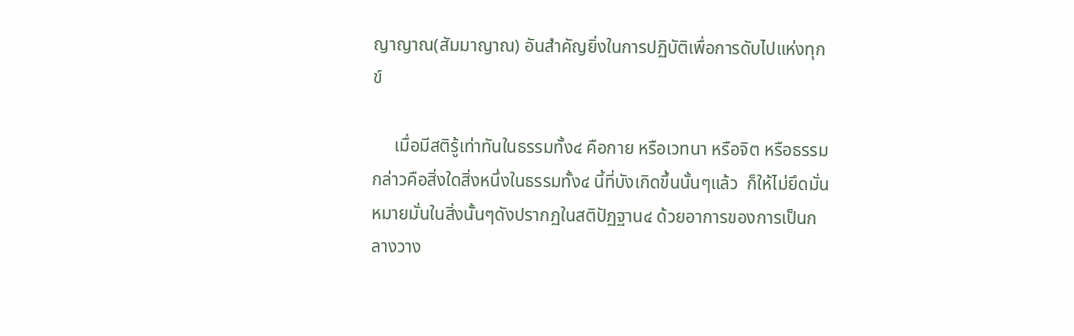ญาญาณ(สัมมาญาณ) อันสําคัญยิ่งในการปฏิบัติเพื่อการดับไปแห่งทุกข์

     เมื่อมีสติรู้เท่าทันในธรรมทั้ง๔ คือกาย หรือเวทนา หรือจิต หรือธรรม กล่าวคือสิ่งใดสิ่งหนึ่งในธรรมทั้ง๔ นี้ที่บังเกิดขึ้นนั้นๆแล้ว  ก็ให้ไม่ยึดมั่น หมายมั่นในสิ่งนั้นๆดังปรากฏในสติปัฏฐาน๔ ด้วยอาการของการเป็นกลางวาง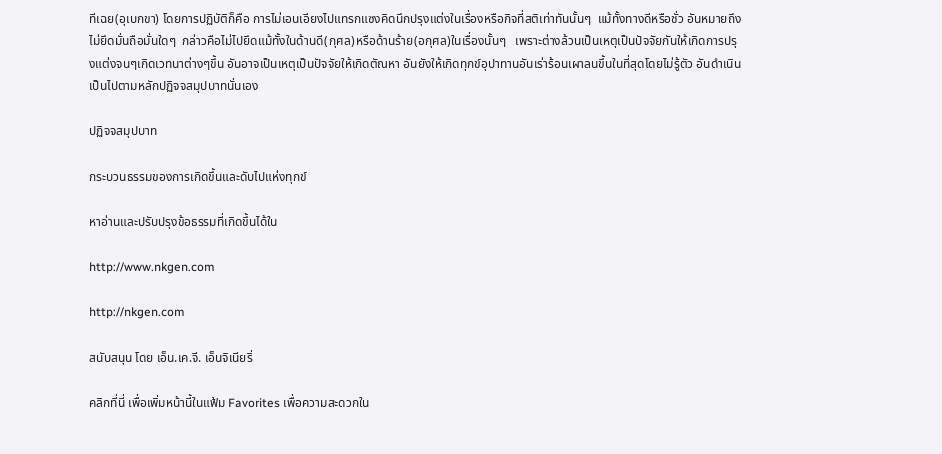ทีเฉย(อุเบกขา) โดยการปฏิบัติก็คือ การไม่เอนเอียงไปแทรกแซงคิดนึกปรุงแต่งในเรื่องหรือกิจที่สติเท่าทันนั้นๆ  แม้ทั้งทางดีหรือชั่ว อันหมายถึงไม่ยึดมั่นถือมั่นใดๆ  กล่าวคือไม่ไปยึดแม้ทั้งในด้านดี(กุศล)หรือด้านร้าย(อกุศล)ในเรื่องนั้นๆ   เพราะต่างล้วนเป็นเหตุเป็นปัจจัยกันให้เกิดการปรุงแต่งจนๆเกิดเวทนาต่างๆขึ้น อันอาจเป็นเหตุเป็นปัจจัยให้เกิดตัณหา อันยังให้เกิดทุกข์อุปาทานอันเร่าร้อนเผาลนขึ้นในที่สุดโดยไม่รู้ตัว อันดำเนินเป็นไปตามหลักปฏิจจสมุปบาทนั่นเอง

ปฏิจจสมุปบาท

กระบวนธรรมของการเกิดขึ้นและดับไปแห่งทุกข์

หาอ่านและปรับปรุงข้อธรรมที่เกิดขึ้นได้ใน

http://www.nkgen.com

http://nkgen.com

สนับสนุน โดย เอ็น.เค.จี. เอ็นจิเนียริ่

คลิกที่นี่ เพื่อเพิ่มหน้านี้ในแฟ้ม Favorites เพื่อความสะดวกใน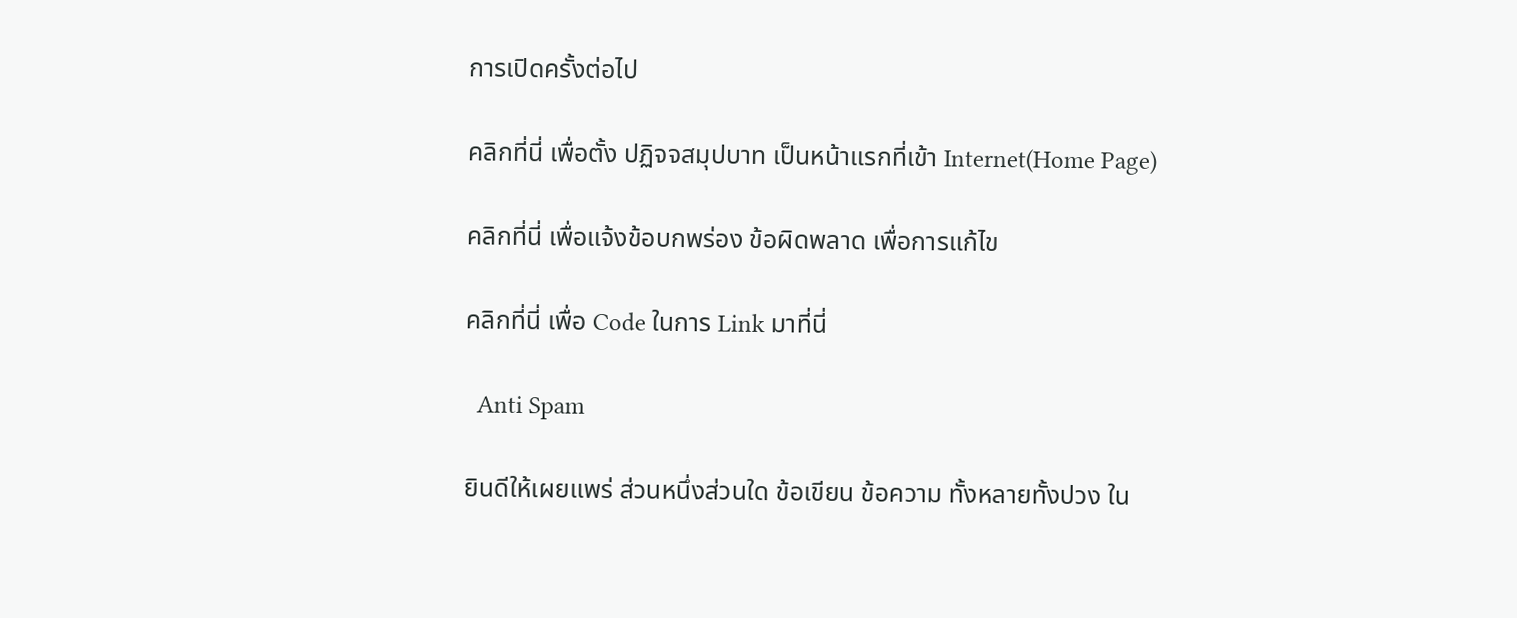การเปิดครั้งต่อไป

คลิกที่นี่ เพื่อตั้ง ปฏิจจสมุปบาท เป็นหน้าแรกที่เข้า Internet(Home Page)

คลิกที่นี่ เพื่อแจ้งข้อบกพร่อง ข้อผิดพลาด เพื่อการแก้ไข

คลิกที่นี่ เพื่อ Code ในการ Link มาที่นี่

  Anti Spam

ยินดีให้เผยแพร่ ส่วนหนึ่งส่วนใด ข้อเขียน ข้อความ ทั้งหลายทั้งปวง ใน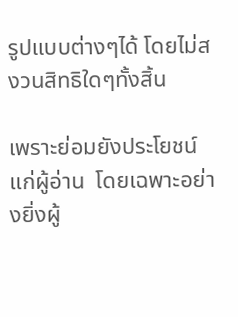รูปแบบต่างๆได้ โดยไม่สงวนสิทธิใดๆทั้งสิ้น

เพราะย่อมยังประโยชน์แก่ผู้อ่าน  โดยเฉพาะอย่างยิ่งผู้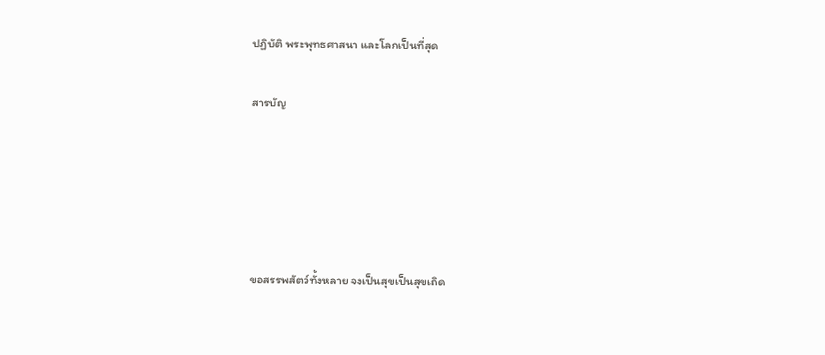ปฏิบัติ พระพุทธศาสนา และโลกเป็นที่สุด

สารบัญ





ขอสรรพสัตว์ทั้งหลาย จงเป็นสุขเป็นสุขเถิด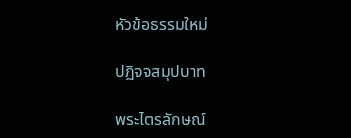หัวข้อธรรมใหม่

ปฏิจจสมุปบาท

พระไตรลักษณ์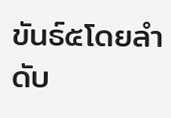ขันธ์๕โดยลำดับ